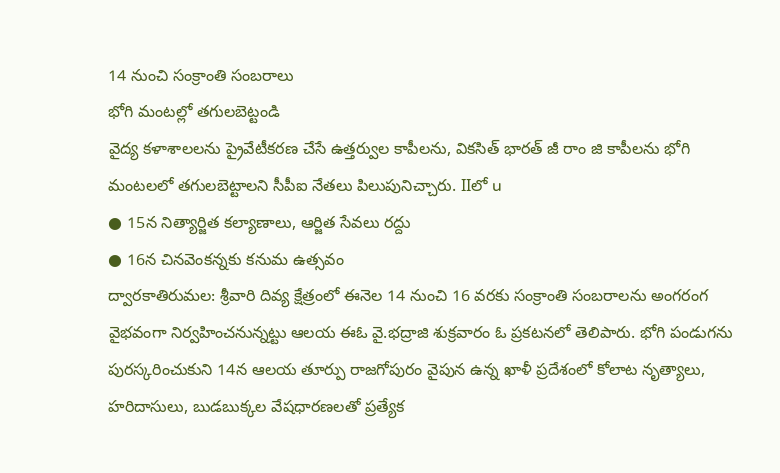14 నుంచి సంక్రాంతి సంబరాలు
భోగి మంటల్లో తగులబెట్టండి
వైద్య కళాశాలలను ప్రైవేటీకరణ చేసే ఉత్తర్వుల కాపీలను, వికసిత్ భారత్ జీ రాం జి కాపీలను భోగి మంటలలో తగులబెట్టాలని సీపీఐ నేతలు పిలుపునిచ్చారు. IIలో u
● 15న నిత్యార్జిత కల్యాణాలు, ఆర్జిత సేవలు రద్దు
● 16న చినవెంకన్నకు కనుమ ఉత్సవం
ద్వారకాతిరుమల: శ్రీవారి దివ్య క్షేత్రంలో ఈనెల 14 నుంచి 16 వరకు సంక్రాంతి సంబరాలను అంగరంగ వైభవంగా నిర్వహించనున్నట్టు ఆలయ ఈఓ వై.భద్రాజి శుక్రవారం ఓ ప్రకటనలో తెలిపారు. భోగి పండుగను పురస్కరించుకుని 14న ఆలయ తూర్పు రాజగోపురం వైపున ఉన్న ఖాళీ ప్రదేశంలో కోలాట నృత్యాలు, హరిదాసులు, బుడబుక్కల వేషధారణలతో ప్రత్యేక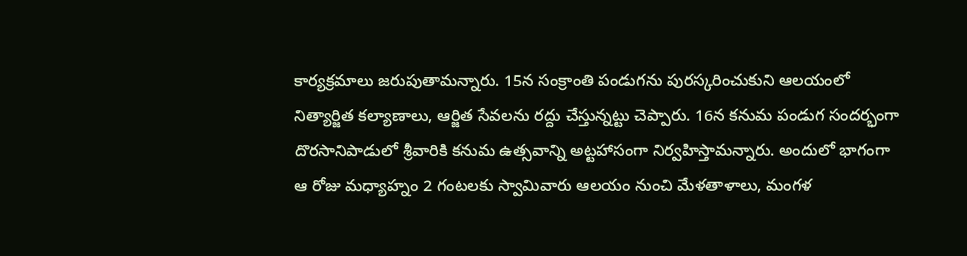కార్యక్రమాలు జరుపుతామన్నారు. 15న సంక్రాంతి పండుగను పురస్కరించుకుని ఆలయంలో నిత్యార్జిత కల్యాణాలు, ఆర్జిత సేవలను రద్దు చేస్తున్నట్టు చెప్పారు. 16న కనుమ పండుగ సందర్భంగా దొరసానిపాడులో శ్రీవారికి కనుమ ఉత్సవాన్ని అట్టహాసంగా నిర్వహిస్తామన్నారు. అందులో భాగంగా ఆ రోజు మధ్యాహ్నం 2 గంటలకు స్వామివారు ఆలయం నుంచి మేళతాళాలు, మంగళ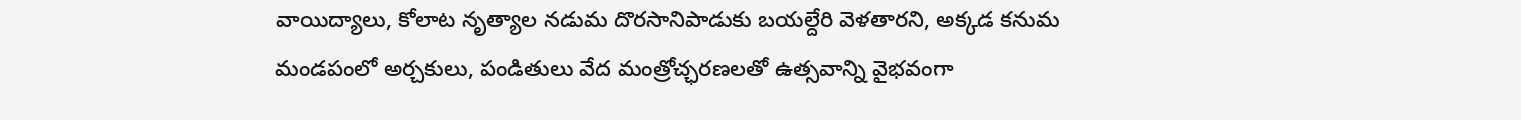వాయిద్యాలు, కోలాట నృత్యాల నడుమ దొరసానిపాడుకు బయల్దేరి వెళతారని, అక్కడ కనుమ మండపంలో అర్చకులు, పండితులు వేద మంత్రోచ్ఛరణలతో ఉత్సవాన్ని వైభవంగా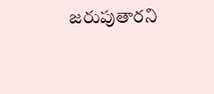జరుపుతారని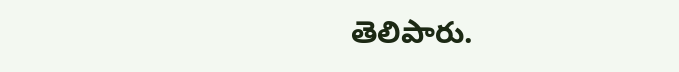తెలిపారు.